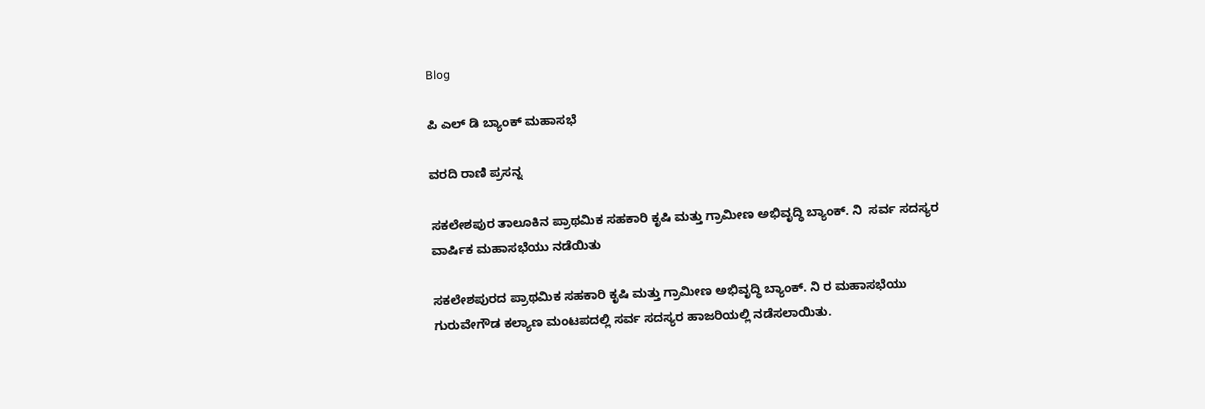Blog

ಪಿ ಎಲ್ ಡಿ ಬ್ಯಾಂಕ್ ಮಹಾಸಭೆ

ವರದಿ ರಾಣಿ ಪ್ರಸನ್ನ

ಸಕಲೇಶಪುರ ತಾಲೂಕಿನ ಪ್ರಾಥಮಿಕ ಸಹಕಾರಿ ಕೃಷಿ ಮತ್ತು ಗ್ರಾಮೀಣ ಅಭಿವೃದ್ಧಿ ಬ್ಯಾಂಕ್. ನಿ  ಸರ್ವ ಸದಸ್ಯರ ವಾರ್ಷಿಕ ಮಹಾಸಭೆಯು ನಡೆಯಿತು

ಸಕಲೇಶಪುರದ ಪ್ರಾಥಮಿಕ ಸಹಕಾರಿ ಕೃಷಿ ಮತ್ತು ಗ್ರಾಮೀಣ ಅಭಿವೃದ್ಧಿ ಬ್ಯಾಂಕ್. ನಿ ರ ಮಹಾಸಭೆಯು  ಗುರುವೇಗೌಡ ಕಲ್ಯಾಣ ಮಂಟಪದಲ್ಲಿ ಸರ್ವ ಸದಸ್ಯರ ಹಾಜರಿಯಲ್ಲಿ ನಡೆಸಲಾಯಿತು.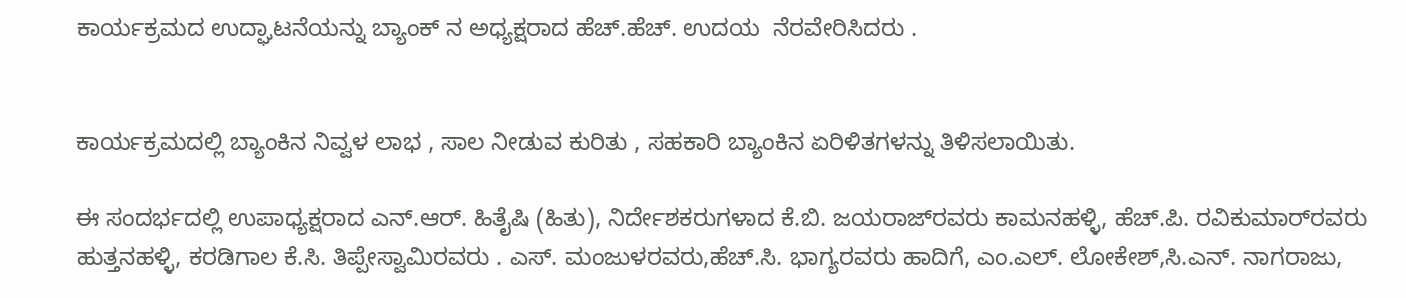ಕಾರ್ಯಕ್ರಮದ ಉದ್ಘಾಟನೆಯನ್ನು ಬ್ಯಾಂಕ್ ನ ಅಧ್ಯಕ್ಷರಾದ ಹೆಚ್.ಹೆಚ್. ಉದಯ  ನೆರವೇರಿಸಿದರು .


ಕಾರ್ಯಕ್ರಮದಲ್ಲಿ ಬ್ಯಾಂಕಿನ ನಿವ್ವಳ ಲಾಭ , ಸಾಲ ನೀಡುವ ಕುರಿತು , ಸಹಕಾರಿ ಬ್ಯಾಂಕಿನ ಏರಿಳಿತಗಳನ್ನು ತಿಳಿಸಲಾಯಿತು.

ಈ ಸಂದರ್ಭದಲ್ಲಿ ಉಪಾಧ್ಯಕ್ಷರಾದ ಎನ್.ಆರ್. ಹಿತೈಷಿ (ಹಿತು), ನಿರ್ದೇಶಕರುಗಳಾದ ಕೆ.ಬಿ. ಜಯರಾಜ್‌ರವರು ಕಾಮನಹಳ್ಳಿ, ಹೆಚ್.ಪಿ. ರವಿಕುಮಾರ್‌ರವರು ಹುತ್ತನಹಳ್ಳಿ, ಕರಡಿಗಾಲ ಕೆ.ಸಿ. ತಿಪ್ಪೇಸ್ವಾಮಿರವರು . ಎಸ್. ಮಂಜುಳರವರು,ಹೆಚ್.ಸಿ. ಭಾಗ್ಯರವರು ಹಾದಿಗೆ, ಎಂ.ಎಲ್. ಲೋಕೇಶ್‌,ಸಿ.ಎನ್. ನಾಗರಾಜು,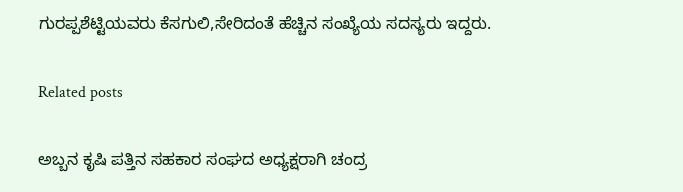ಗುರಪ್ಪಶೆಟ್ಟಿಯವರು ಕೆಸಗುಲಿ,ಸೇರಿದಂತೆ ಹೆಚ್ಚಿನ ಸಂಖ್ಯೆಯ ಸದಸ್ಯರು ಇದ್ದರು.

Related posts

ಅಬ್ಬನ ಕೃಷಿ ಪತ್ತಿನ ಸಹಕಾರ ಸಂಘದ ಅಧ್ಯಕ್ಷರಾಗಿ ಚಂದ್ರ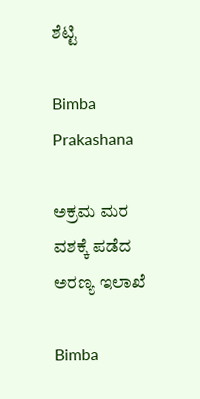ಶೆಟ್ಟಿ

Bimba Prakashana

ಅಕ್ರಮ ಮರ ವಶಕ್ಕೆ ಪಡೆದ ಅರಣ್ಯ ಇಲಾಖೆ

Bimba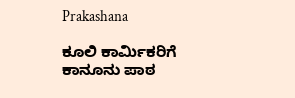Prakashana

ಕೂಲಿ ಕಾರ್ಮಿಕರಿಗೆ ಕಾನೂನು ಪಾಠ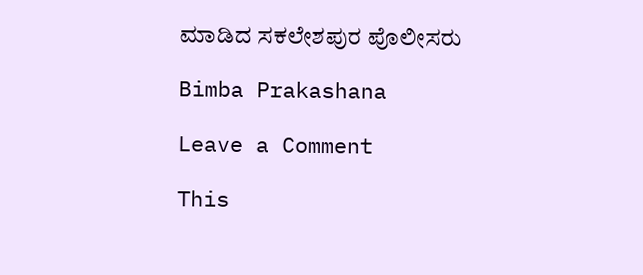ಮಾಡಿದ ಸಕಲೇಶಪುರ ಪೊಲೀಸರು

Bimba Prakashana

Leave a Comment

This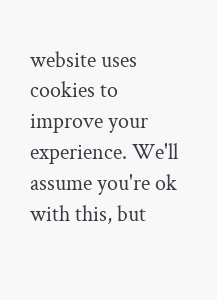website uses cookies to improve your experience. We'll assume you're ok with this, but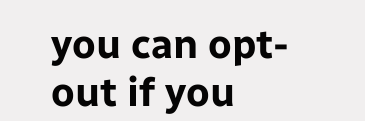you can opt-out if you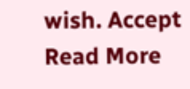wish. Accept Read More